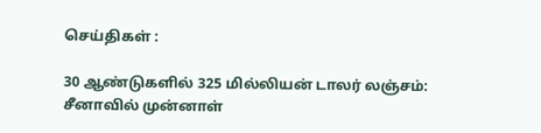செய்திகள் :

30 ஆண்டுகளில் 325 மில்லியன் டாலர் லஞ்சம்: சீனாவில் முன்னாள்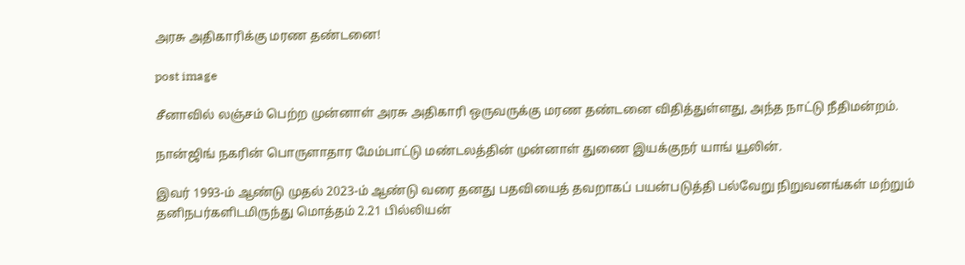அரசு அதிகாரிக்கு மரண தண்டனை!

post image

சீனாவில் லஞ்சம் பெற்ற முன்னாள் அரசு அதிகாரி ஒருவருக்கு மரண தண்டனை விதித்துள்ளது, அந்த நாட்டு நீதிமன்றம்.

நான்ஜிங் நகரின் பொருளாதார மேம்பாட்டு மண்டலத்தின் முன்னாள் துணை இயக்குநர் யாங் யூலின்.

இவர் 1993-ம் ஆண்டு முதல் 2023-ம் ஆண்டு வரை தனது பதவியைத் தவறாகப் பயன்படுத்தி பல்வேறு நிறுவனங்கள் மற்றும் தனிநபர்களிடமிருந்து மொத்தம் 2.21 பில்லியன்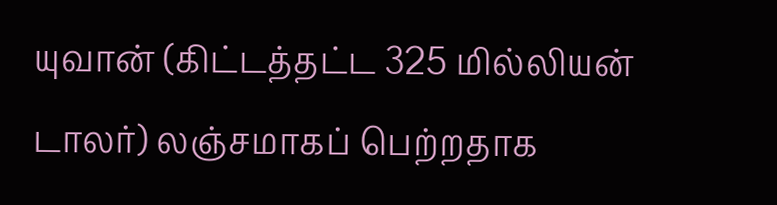யுவான் (கிட்டத்தட்ட 325 மில்லியன் டாலர்) லஞ்சமாகப் பெற்றதாக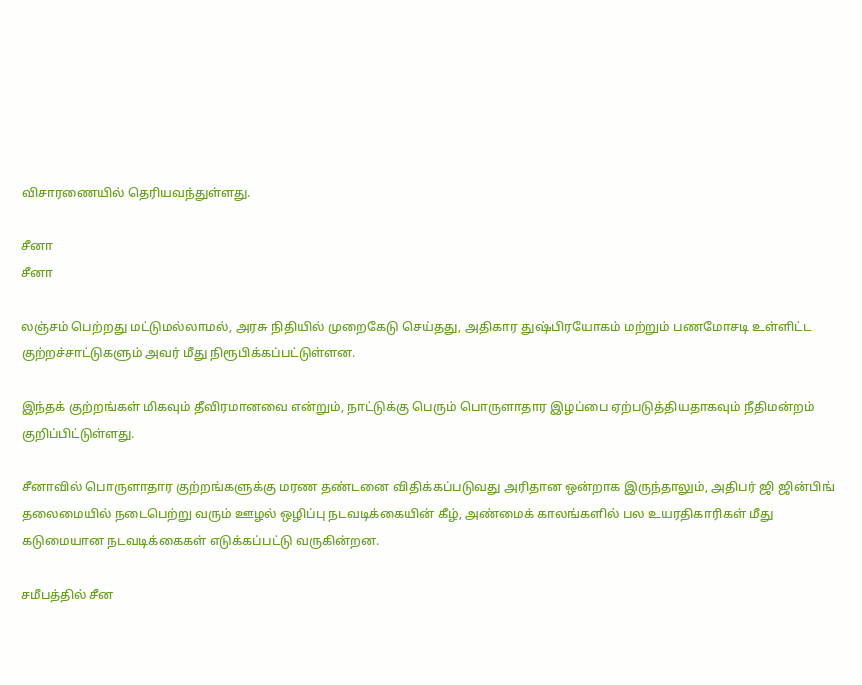விசாரணையில் தெரியவந்துள்ளது.

சீனா
சீனா

லஞ்சம் பெற்றது மட்டுமல்லாமல், அரசு நிதியில் முறைகேடு செய்தது, அதிகார துஷ்பிரயோகம் மற்றும் பணமோசடி உள்ளிட்ட குற்றச்சாட்டுகளும் அவர் மீது நிரூபிக்கப்பட்டுள்ளன.

இந்தக் குற்றங்கள் மிகவும் தீவிரமானவை என்றும், நாட்டுக்கு பெரும் பொருளாதார இழப்பை ஏற்படுத்தியதாகவும் நீதிமன்றம் குறிப்பிட்டுள்ளது.

சீனாவில் பொருளாதார குற்றங்களுக்கு மரண தண்டனை விதிக்கப்படுவது அரிதான ஒன்றாக இருந்தாலும், அதிபர் ஜி ஜின்பிங் தலைமையில் நடைபெற்று வரும் ஊழல் ஒழிப்பு நடவடிக்கையின் கீழ், அண்மைக் காலங்களில் பல உயரதிகாரிகள் மீது கடுமையான நடவடிக்கைகள் எடுக்கப்பட்டு வருகின்றன.

சமீபத்தில் சீன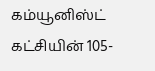கம்யூனிஸ்ட் கட்சியின் 105-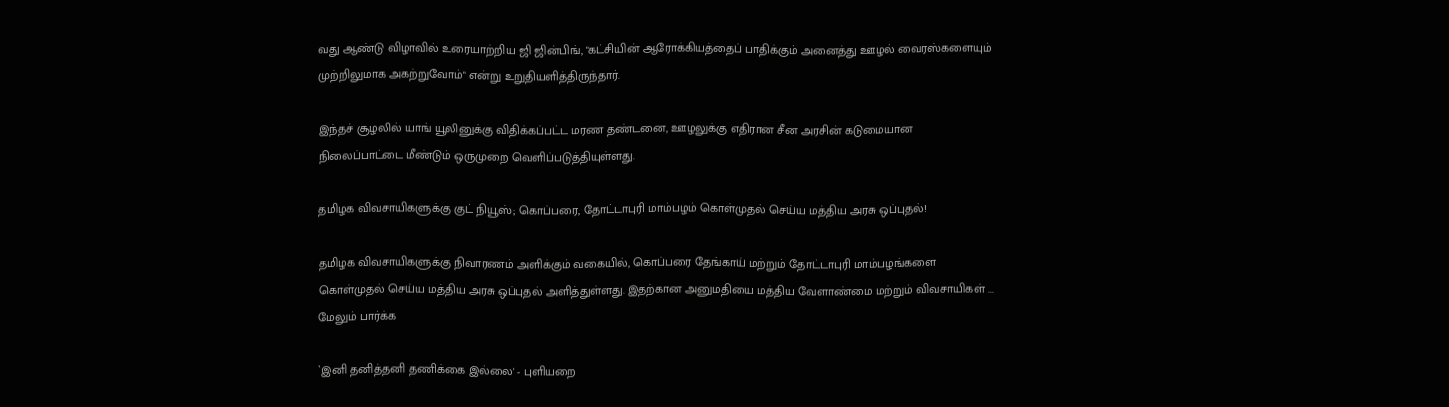வது ஆண்டு விழாவில் உரையாற்றிய ஜி ஜின்பிங், "கட்சியின் ஆரோக்கியத்தைப் பாதிக்கும் அனைத்து ஊழல் வைரஸ்களையும் முற்றிலுமாக அகற்றுவோம்" என்று உறுதியளித்திருந்தார்.

இந்தச் சூழலில் யாங் யூலினுக்கு விதிக்கப்பட்ட மரண தண்டனை, ஊழலுக்கு எதிரான சீன அரசின் கடுமையான நிலைப்பாட்டை மீண்டும் ஒருமுறை வெளிப்படுத்தியுள்ளது.

தமிழக விவசாயிகளுக்கு குட் நியூஸ்; கொப்பரை, தோட்டாபுரி மாம்பழம் கொள்முதல் செய்ய மத்திய அரசு ஒப்புதல்!

தமிழக விவசாயிகளுக்கு நிவாரணம் அளிக்கும் வகையில், கொப்பரை தேங்காய் மற்றும் தோட்டாபுரி மாம்பழங்களை கொள்முதல் செய்ய மத்திய அரசு ஒப்புதல் அளித்துள்ளது. இதற்கான அனுமதியை மத்திய வேளாண்மை மற்றும் விவசாயிகள் ... மேலும் பார்க்க

`இனி தனித்தனி தணிக்கை இல்லை' - புளியறை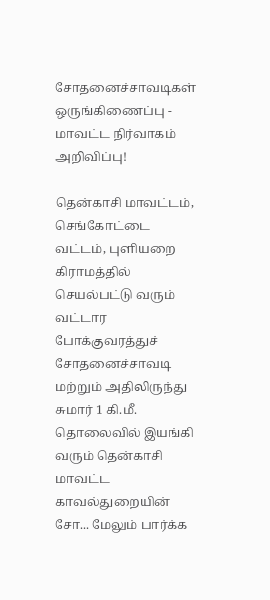சோதனைச்சாவடிகள் ஒருங்கிணைப்பு - மாவட்ட நிர்வாகம் அறிவிப்பு!

தென்காசி மாவட்டம், செங்கோட்டை வட்டம், புளியறை கிராமத்தில் செயல்பட்டு வரும் வட்டார போக்குவரத்துச் சோதனைச்சாவடி மற்றும் அதிலிருந்து சுமார் 1 கி.மீ. தொலைவில் இயங்கி வரும் தென்காசி மாவட்ட காவல்துறையின் சோ... மேலும் பார்க்க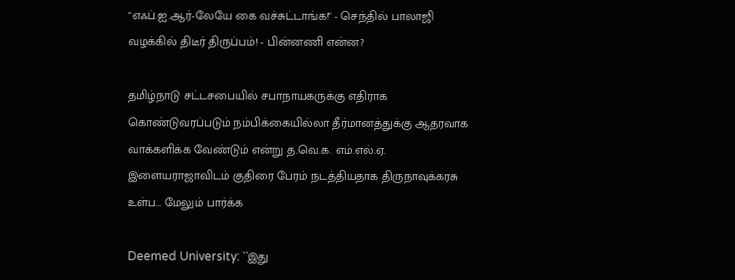"எஃப்.ஐ.ஆர்-லேயே கை வச்சுட்டாங்க!" - செந்தில் பாலாஜி வழக்கில் திடீர் திருப்பம்! - பின்னணி என்ன?

தமிழ்நாடு சட்டசபையில் சபாநாயகருக்கு எதிராக கொண்டுவரப்படும் நம்பிக்கையில்லா தீர்மானத்துக்கு ஆதரவாக வாக்களிக்க வேண்டும் என்று த.வெ.க. எம்.எல்.ஏ. இளையராஜாவிடம் குதிரை பேரம் நடத்தியதாக திருநாவுக்கரசு உள்ப... மேலும் பார்க்க

Deemed University: ``இது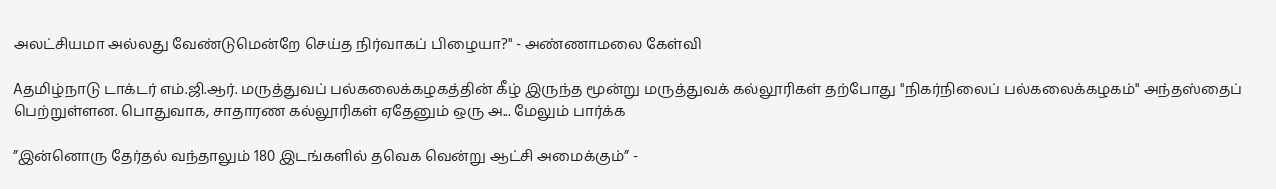அலட்சியமா அல்லது வேண்டுமென்றே செய்த நிர்வாகப் பிழையா?" - அண்ணாமலை கேள்வி

Aதமிழ்நாடு டாக்டர் எம்.ஜி.ஆர். மருத்துவப் பல்கலைக்கழகத்தின் கீழ் இருந்த மூன்று மருத்துவக் கல்லூரிகள் தற்போது "நிகர்நிலைப் பல்கலைக்கழகம்" அந்தஸ்தைப் பெற்றுள்ளன. பொதுவாக, சாதாரண கல்லூரிகள் ஏதேனும் ஒரு அ... மேலும் பார்க்க

”இன்னொரு தேர்தல் வந்தாலும் 180 இடங்களில் தவெக வென்று ஆட்சி அமைக்கும்” -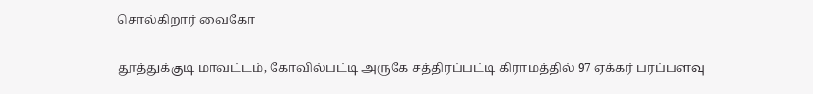சொல்கிறார் வைகோ

தூத்துக்குடி மாவட்டம், கோவில்பட்டி அருகே சத்திரப்பட்டி கிராமத்தில் 97 ஏக்கர் பரப்பளவு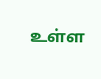உள்ள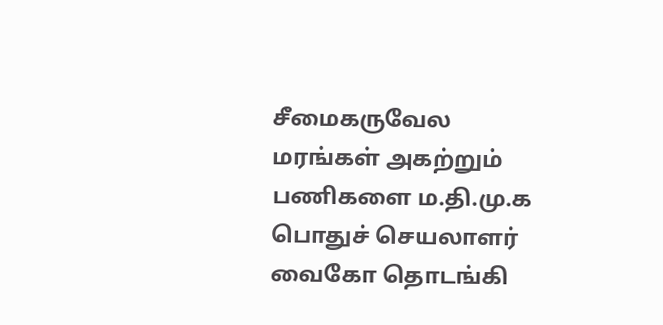சீமைகருவேல மரங்கள் அகற்றும் பணிகளை ம.தி.மு.க பொதுச் செயலாளர் வைகோ தொடங்கி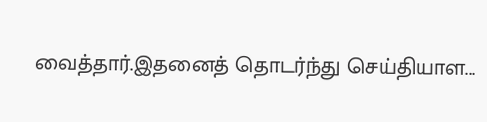வைத்தார்.இதனைத் தொடர்ந்து செய்தியாள...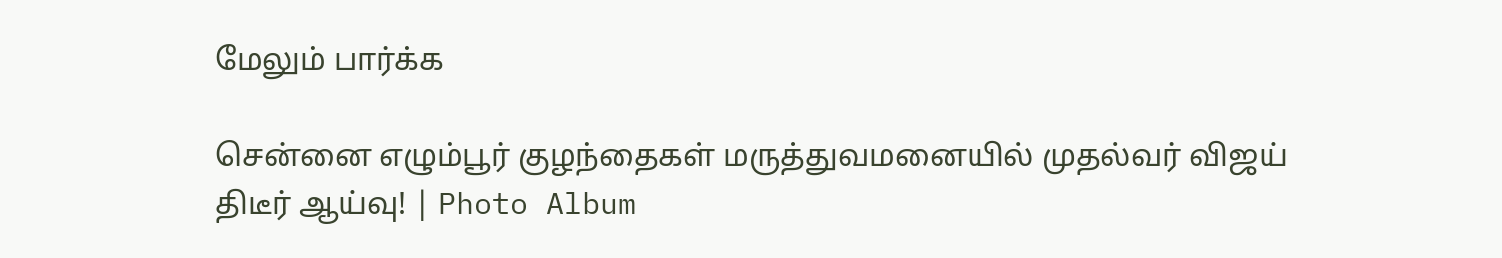மேலும் பார்க்க

சென்னை எழும்பூர் குழந்தைகள் மருத்துவமனையில் முதல்வர் விஜய் திடீர் ஆய்வு! | Photo Album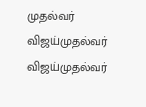முதல்வர் விஜய்முதல்வர் விஜய்முதல்வர்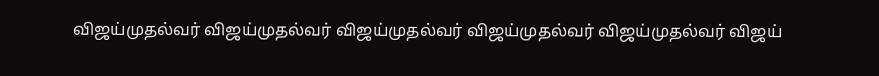விஜய்முதல்வர் விஜய்முதல்வர் விஜய்முதல்வர் விஜய்முதல்வர் விஜய்முதல்வர் விஜய்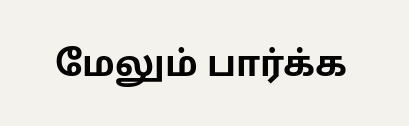மேலும் பார்க்க